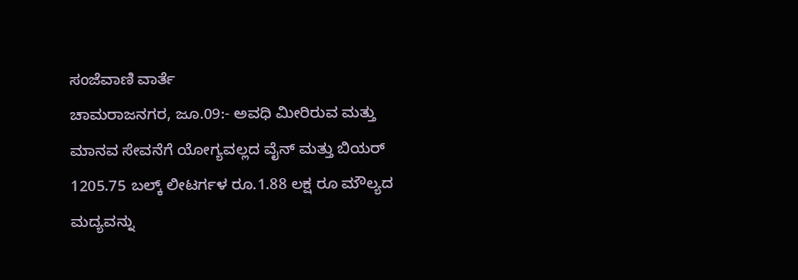ಸಂಜೆವಾಣಿ ವಾರ್ತೆ
ಚಾಮರಾಜನಗರ, ಜೂ.09:- ಅವಧಿ ಮೀರಿರುವ ಮತ್ತು ಮಾನವ ಸೇವನೆಗೆ ಯೋಗ್ಯವಲ್ಲದ ವೈನ್ ಮತ್ತು ಬಿಯರ್ 1205.75 ಬಲ್ಕ್ ಲೀಟರ್ಗಳ ರೂ.1.88 ಲಕ್ಷ ರೂ ಮೌಲ್ಯದ ಮದ್ಯವನ್ನು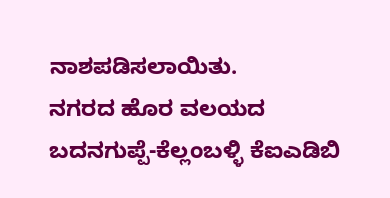ನಾಶಪಡಿಸಲಾಯಿತು.
ನಗರದ ಹೊರ ವಲಯದ ಬದನಗುಪ್ಪೆ-ಕೆಲ್ಲಂಬಳ್ಳಿ ಕೆಐಎಡಿಬಿ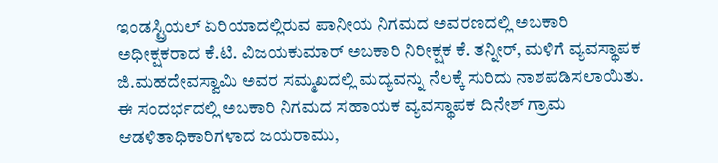ಇಂಡಸ್ಟ್ರಿಯಲ್ ಏರಿಯಾದಲ್ಲಿರುವ ಪಾನೀಯ ನಿಗಮದ ಅವರಣದಲ್ಲಿ ಅಬಕಾರಿ ಅಧೀಕ್ಷಕರಾದ ಕೆ.ಟಿ. ವಿಜಯಕುಮಾರ್ ಅಬಕಾರಿ ನಿರೀಕ್ಷಕ ಕೆ. ತನ್ನೀರ್, ಮಳಿಗೆ ವ್ಯವಸ್ಥಾಪಕ ಜಿ.ಮಹದೇವಸ್ವಾಮಿ ಅವರ ಸಮ್ಮಖದಲ್ಲಿ ಮದ್ಯವನ್ನು ನೆಲಕ್ಕೆ ಸುರಿದು ನಾಶಪಡಿಸಲಾಯಿತು.
ಈ ಸಂದರ್ಭದಲ್ಲಿ ಅಬಕಾರಿ ನಿಗಮದ ಸಹಾಯಕ ವ್ಯವಸ್ಥಾಪಕ ದಿನೇಶ್ ಗ್ರಾಮ ಆಡಳಿತಾಧಿಕಾರಿಗಳಾದ ಜಯರಾಮು,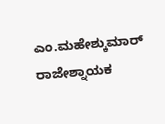ಎಂ.ಮಹೇಶ್ಕುಮಾರ್ ರಾಜೇಶ್ನಾಯಕ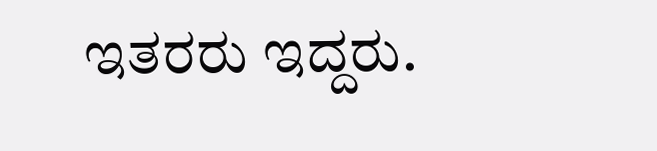ಇತರರು ಇದ್ದರು.